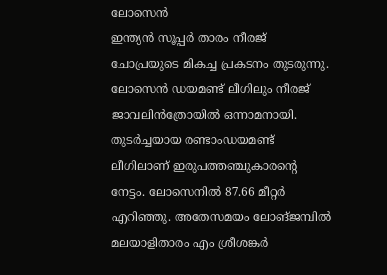ലോസെൻ
ഇന്ത്യൻ സൂപ്പർ താരം നീരജ് ചോപ്രയുടെ മികച്ച പ്രകടനം തുടരുന്നു. ലോസെൻ ഡയമണ്ട് ലീഗിലും നീരജ് ജാവലിൻത്രോയിൽ ഒന്നാമനായി. തുടർച്ചയായ രണ്ടാംഡയമണ്ട് ലീഗിലാണ് ഇരുപത്തഞ്ചുകാരന്റെ നേട്ടം. ലോസെനിൽ 87.66 മീറ്റർ എറിഞ്ഞു. അതേസമയം ലോങ്ജമ്പിൽ മലയാളിതാരം എം ശ്രീശങ്കർ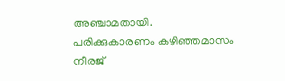അഞ്ചാമതായി. പരിക്കുകാരണം കഴിഞ്ഞമാസം നീരജ്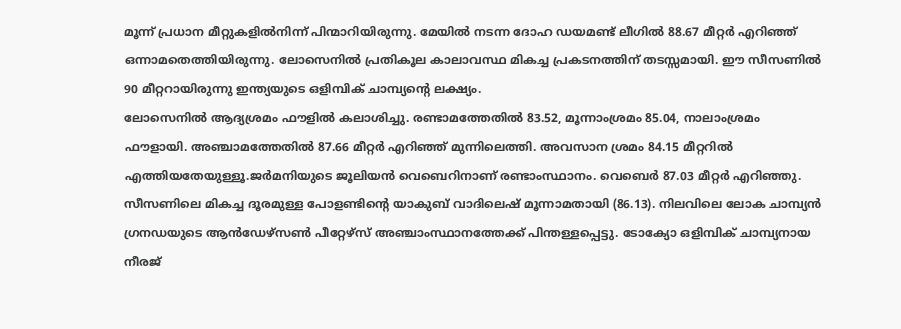മൂന്ന് പ്രധാന മീറ്റുകളിൽനിന്ന് പിന്മാറിയിരുന്നു. മേയിൽ നടന്ന ദോഹ ഡയമണ്ട് ലീഗിൽ 88.67 മീറ്റർ എറിഞ്ഞ് ഒന്നാമതെത്തിയിരുന്നു. ലോസെനിൽ പ്രതികൂല കാലാവസ്ഥ മികച്ച പ്രകടനത്തിന് തടസ്സമായി. ഈ സീസണിൽ 90 മീറ്ററായിരുന്നു ഇന്ത്യയുടെ ഒളിമ്പിക് ചാമ്പ്യന്റെ ലക്ഷ്യം.
ലോസെനിൽ ആദ്യശ്രമം ഫൗളിൽ കലാശിച്ചു. രണ്ടാമത്തേതിൽ 83.52, മൂന്നാംശ്രമം 85.04, നാലാംശ്രമം ഫൗളായി. അഞ്ചാമത്തേതിൽ 87.66 മീറ്റർ എറിഞ്ഞ് മുന്നിലെത്തി. അവസാന ശ്രമം 84.15 മീറ്ററിൽ എത്തിയതേയുള്ളൂ.ജർമനിയുടെ ജൂലിയൻ വെബെറിനാണ് രണ്ടാംസ്ഥാനം. വെബെർ 87.03 മീറ്റർ എറിഞ്ഞു. സീസണിലെ മികച്ച ദൂരമുള്ള പോളണ്ടിന്റെ യാകുബ് വാദിലെഷ് മൂന്നാമതായി (86.13). നിലവിലെ ലോക ചാമ്പ്യൻ ഗ്രനഡയുടെ ആൻഡേഴ്സൺ പീറ്റേഴ്സ് അഞ്ചാംസ്ഥാനത്തേക്ക് പിന്തള്ളപ്പെട്ടു. ടോക്യോ ഒളിമ്പിക് ചാമ്പ്യനായ നീരജ്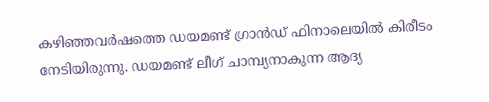കഴിഞ്ഞവർഷത്തെ ഡയമണ്ട് ഗ്രാൻഡ് ഫിനാലെയിൽ കിരീടം നേടിയിരുന്നു. ഡയമണ്ട് ലീഗ് ചാമ്പ്യനാകുന്ന ആദ്യ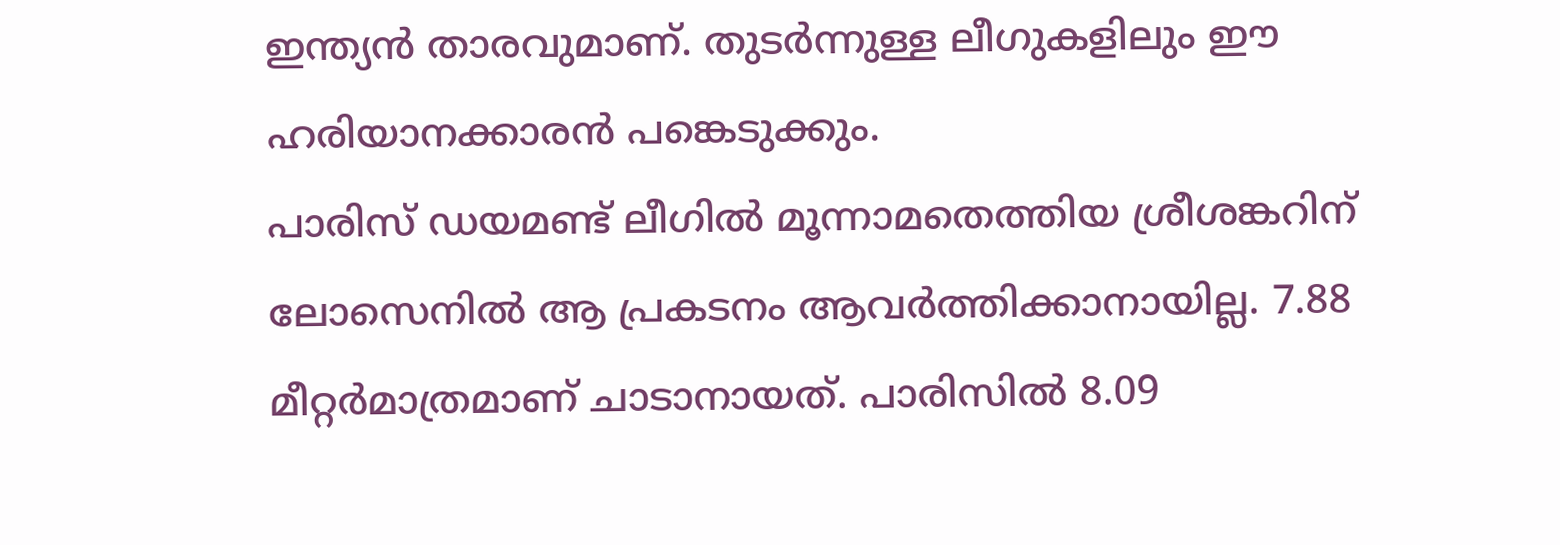ഇന്ത്യൻ താരവുമാണ്. തുടർന്നുള്ള ലീഗുകളിലും ഈ ഹരിയാനക്കാരൻ പങ്കെടുക്കും.
പാരിസ് ഡയമണ്ട് ലീഗിൽ മൂന്നാമതെത്തിയ ശ്രീശങ്കറിന് ലോസെനിൽ ആ പ്രകടനം ആവർത്തിക്കാനായില്ല. 7.88 മീറ്റർമാത്രമാണ് ചാടാനായത്. പാരിസിൽ 8.09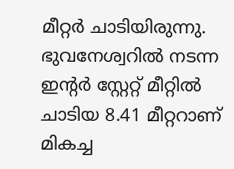മീറ്റർ ചാടിയിരുന്നു. ഭുവനേശ്വറിൽ നടന്ന ഇന്റർ സ്റ്റേറ്റ് മീറ്റിൽ ചാടിയ 8.41 മീറ്ററാണ് മികച്ച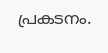പ്രകടനം.